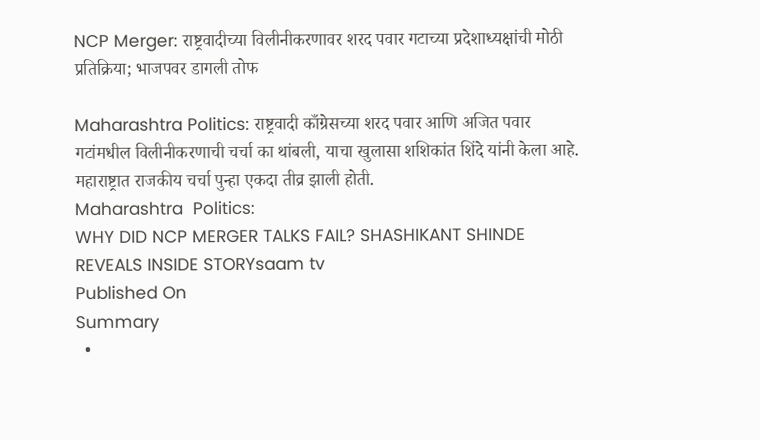NCP Merger: राष्ट्रवादीच्या विलीनीकरणावर शरद पवार गटाच्या प्रदेशाध्यक्षांची मोठी प्रतिक्रिया; भाजपवर डागली तोफ

Maharashtra Politics: राष्ट्रवादी काँग्रेसच्या शरद पवार आणि अजित पवार गटांमधील विलीनीकरणाची चर्चा का थांबली, याचा खुलासा शशिकांत शिंदे यांनी केला आहे. महाराष्ट्रात राजकीय चर्चा पुन्हा एकदा तीव्र झाली होती.
Maharashtra  Politics:
WHY DID NCP MERGER TALKS FAIL? SHASHIKANT SHINDE REVEALS INSIDE STORYsaam tv
Published On
Summary
  •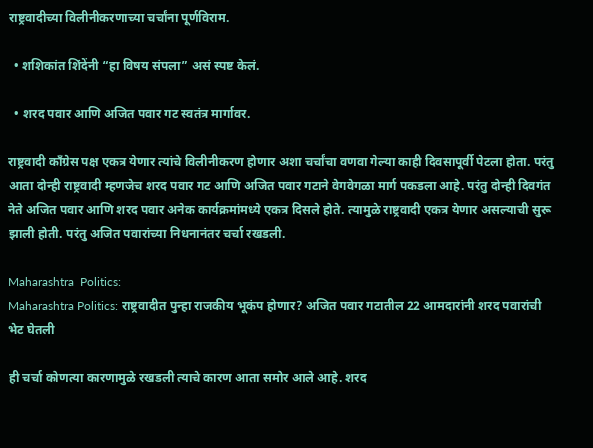राष्ट्रवादीच्या विलीनीकरणाच्या चर्चांना पूर्णविराम.

  • शशिकांत शिंदेंनी “हा विषय संपला” असं स्पष्ट केलं.

  • शरद पवार आणि अजित पवार गट स्वतंत्र मार्गावर.

राष्ट्रवादी काँग्रेस पक्ष एकत्र येणार त्यांचे विलीनीकरण होणार अशा चर्चांचा वणवा गेल्या काही दिवसापूर्वी पेटला होता. परंतु आता दोन्ही राष्ट्रवादी म्हणजेच शरद पवार गट आणि अजित पवार गटाने वेगवेगळा मार्ग पकडला आहे. परंतु दोन्ही दिवगंत नेते अजित पवार आणि शरद पवार अनेक कार्यक्रमांमध्ये एकत्र दिसले होते. त्यामुळे राष्ट्रवादी एकत्र येणार असल्याची सुरू झाली होती. परंतु अजित पवारांच्या निधनानंतर चर्चा रखडली.

Maharashtra  Politics:
Maharashtra Politics: राष्ट्रवादीत पुन्हा राजकीय भूकंप होणार? अजित पवार गटातील 22 आमदारांनी शरद पवारांची भेट घेतली

ही चर्चा कोणत्या कारणामुळे रखडली त्याचे कारण आता समोर आले आहे. शरद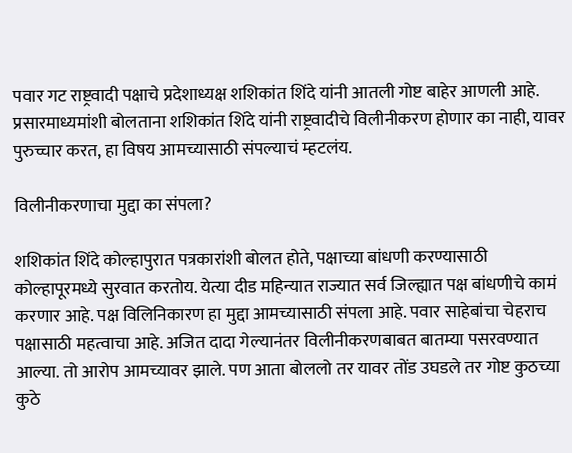पवार गट राष्ट्रवादी पक्षाचे प्रदेशाध्यक्ष शशिकांत शिंदे यांनी आतली गोष्ट बाहेर आणली आहे. प्रसारमाध्यमांशी बोलताना शशिकांत शिंदे यांनी राष्ट्रवादीचे विलीनीकरण होणार का नाही, यावर पुरुच्चार करत, हा विषय आमच्यासाठी संपल्याचं म्हटलंय.

विलीनीकरणाचा मुद्दा का संपला?

शशिकांत शिंदे कोल्हापुरात पत्रकारांशी बोलत होते, पक्षाच्या बांधणी करण्यासाठी कोल्हापूरमध्ये सुरवात करतोय. येत्या दीड महिन्यात राज्यात सर्व जिल्ह्यात पक्ष बांधणीचे कामं करणार आहे. पक्ष विलिनिकारण हा मुद्दा आमच्यासाठी संपला आहे. पवार साहेबांचा चेहराच पक्षासाठी महत्वाचा आहे. अजित दादा गेल्यानंतर विलीनीकरणबाबत बातम्या पसरवण्यात आल्या. तो आरोप आमच्यावर झाले. पण आता बोललो तर यावर तोंड उघडले तर गोष्ट कुठच्या कुठे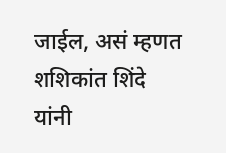जाईल, असं म्हणत शशिकांत शिंदे यांनी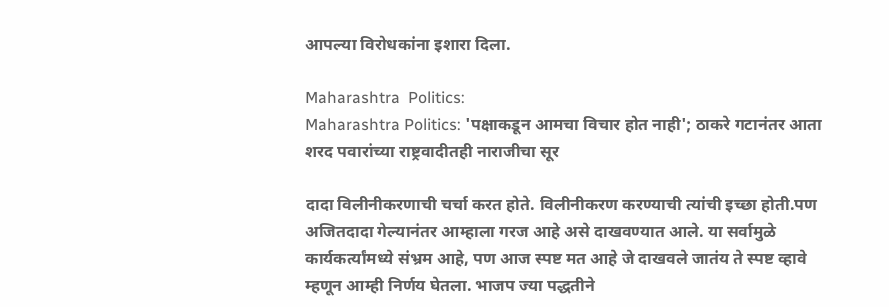आपल्या विरोधकांना इशारा दिला.

Maharashtra  Politics:
Maharashtra Politics: 'पक्षाकडून आमचा विचार होत नाही'; ठाकरे गटानंतर आता शरद पवारांच्या राष्ट्रवादीतही नाराजीचा सूर

दादा विलीनीकरणाची चर्चा करत होते. विलीनीकरण करण्याची त्यांची इच्छा होती.पण अजितदादा गेल्यानंतर आम्हाला गरज आहे असे दाखवण्यात आले. या सर्वामुळे कार्यकर्त्यांमध्ये संभ्रम आहे, पण आज स्पष्ट मत आहे जे दाखवले जातंय ते स्पष्ट व्हावे म्हणून आम्ही निर्णय घेतला. भाजप ज्या पद्धतीने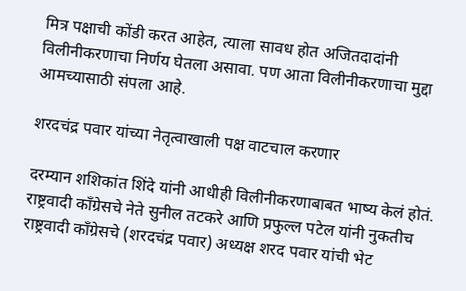मित्र पक्षाची कोंडी करत आहेत, त्याला सावध होत अजितदादांनी विलीनीकरणाचा निर्णय घेतला असावा. पण आता विलीनीकरणाचा मुद्दा आमच्यासाठी संपला आहे.

शरदचंद्र पवार यांच्या नेतृत्वाखाली पक्ष वाटचाल करणार

दरम्यान शशिकांत शिंदे यांनी आधीही विलीनीकरणाबाबत भाष्य केलं होतं. राष्ट्रवादी काँग्रेसचे नेते सुनील तटकरे आणि प्रफुल्ल पटेल यांनी नुकतीच राष्ट्रवादी काँग्रेसचे (शरदचंद्र पवार) अध्यक्ष शरद पवार यांची भेट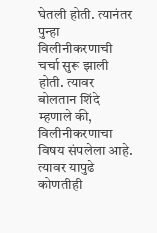घेतली होती. त्यानंतर पुन्हा विलीनीकरणाची चर्चा सुरू झाली होती. त्यावर बोलतान शिंदे म्हणाले की, विलीनीकरणाचा विषय संपलेला आहे. त्यावर यापुढे कोणतीही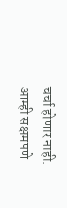चर्चा होणार नाही. आम्ही सक्षमपणे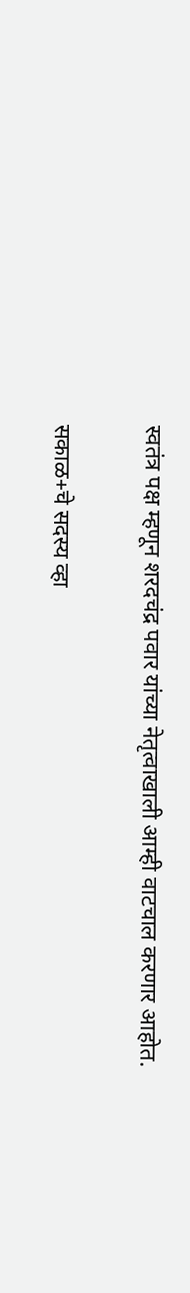स्वतंत्र पक्ष म्हणून शरदचंद्र पवार यांच्या नेतृत्वाखाली आम्ही वाटचाल करणार आहोत.

सकाळ+चे सदस्य व्हा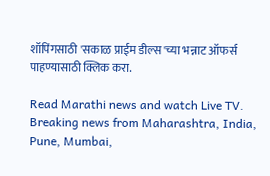शॉपिंगसाठी 'सकाळ प्राईम डील्स'च्या भन्नाट ऑफर्स पाहण्यासाठी क्लिक करा.

Read Marathi news and watch Live TV. Breaking news from Maharashtra, India, Pune, Mumbai,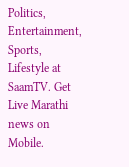Politics, Entertainment, Sports, Lifestyle at SaamTV. Get Live Marathi news on Mobile.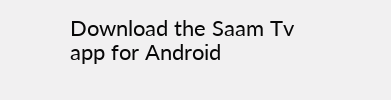Download the Saam Tv app for Android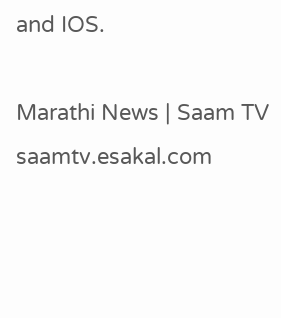and IOS.

Marathi News | Saam TV
saamtv.esakal.com